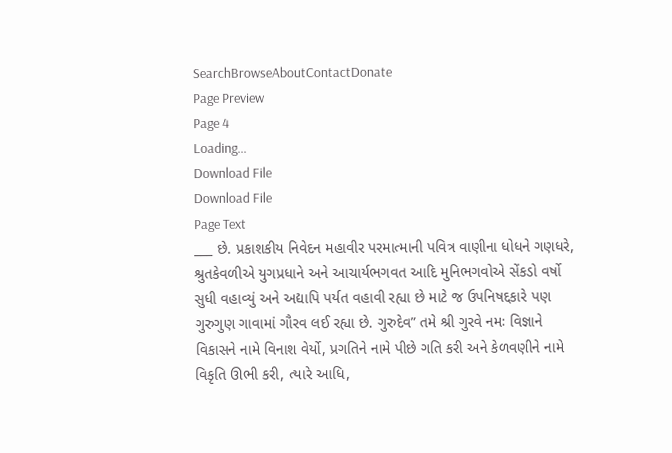SearchBrowseAboutContactDonate
Page Preview
Page 4
Loading...
Download File
Download File
Page Text
___ છે. પ્રકાશકીય નિવેદન મહાવીર પરમાત્માની પવિત્ર વાણીના ધોધને ગણધરે, શ્રુતકેવળીએ યુગપ્રધાને અને આચાર્યભગવત આદિ મુનિભગવોએ સેંકડો વર્ષો સુધી વહાવ્યું અને અદ્યાપિ પર્યત વહાવી રહ્યા છે માટે જ ઉપનિષદ્દકારે પણ ગુરુગુણ ગાવામાં ગૌરવ લઈ રહ્યા છે. ગુરુદેવ” તમે શ્રી ગુરવે નમઃ વિજ્ઞાને વિકાસને નામે વિનાશ વેર્યો, પ્રગતિને નામે પીછે ગતિ કરી અને કેળવણીને નામે વિકૃતિ ઊભી કરી, ત્યારે આધિ,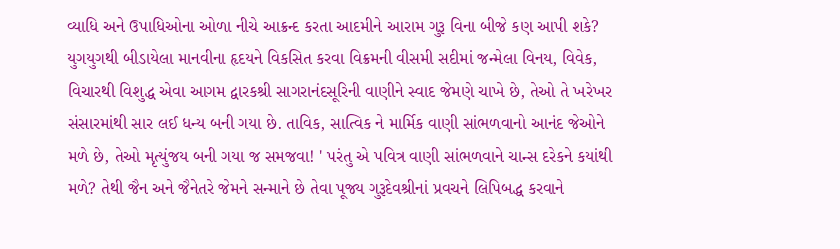વ્યાધિ અને ઉપાધિઓના ઓળા નીચે આક્રન્દ કરતા આદમીને આરામ ગુરૂ વિના બીજે કણ આપી શકે? યુગયુગથી બીડાયેલા માનવીના હૃદયને વિકસિત કરવા વિક્રમની વીસમી સદીમાં જન્મેલા વિનય, વિવેક, વિચારથી વિશુદ્ધ એવા આગમ દ્વારકશ્રી સાગરાનંદસૂરિની વાણીને સ્વાદ જેમણે ચાખે છે, તેઓ તે ખરેખર સંસારમાંથી સાર લઈ ધન્ય બની ગયા છે. તાવિક, સાત્વિક ને માર્મિક વાણી સાંભળવાનો આનંદ જેઓને મળે છે, તેઓ મૃત્યુંજય બની ગયા જ સમજવા! ' પરંતુ એ પવિત્ર વાણી સાંભળવાને ચાન્સ દરેકને કયાંથી મળે? તેથી જૈન અને જૈનેતરે જેમને સન્માને છે તેવા પૂજ્ય ગુરૂદેવશ્રીનાં પ્રવચને લિપિબદ્ધ કરવાને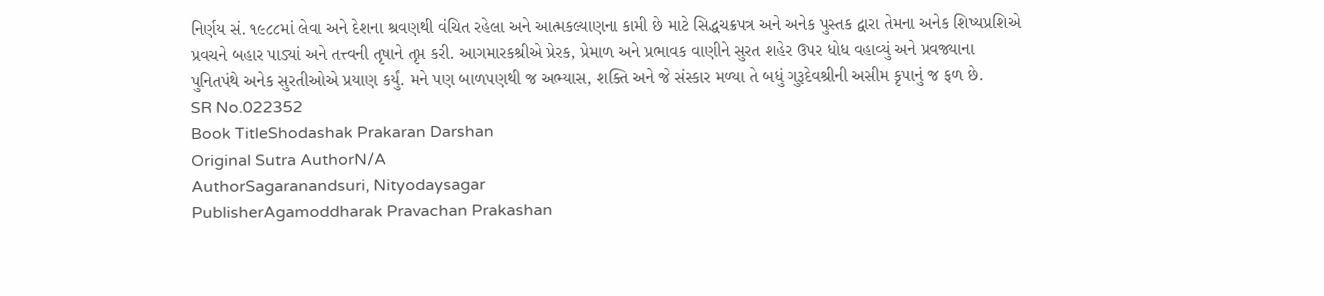નિર્ણય સં. ૧૯૮૮માં લેવા અને દેશના શ્રવણથી વંચિત રહેલા અને આત્મકલ્યાણના કામી છે માટે સિદ્ધચક્રપત્ર અને અનેક પુસ્તક દ્વારા તેમના અનેક શિષ્યપ્રશિએ પ્રવચને બહાર પાડ્યાં અને તત્ત્વની તૃષાને તૃપ્ત કરી. આગમારકશ્રીએ પ્રેરક, પ્રેમાળ અને પ્રભાવક વાણીને સુરત શહેર ઉપર ધોધ વહાવ્યું અને પ્રવજ્યાના પુનિતપંથે અનેક સુરતીઓએ પ્રયાણ કર્યું. મને પણ બાળપણથી જ અભ્યાસ, શક્તિ અને જે સંસ્કાર મળ્યા તે બધું ગુરૂદેવશ્રીની અસીમ કૃપાનું જ ફળ છે.
SR No.022352
Book TitleShodashak Prakaran Darshan
Original Sutra AuthorN/A
AuthorSagaranandsuri, Nityodaysagar
PublisherAgamoddharak Pravachan Prakashan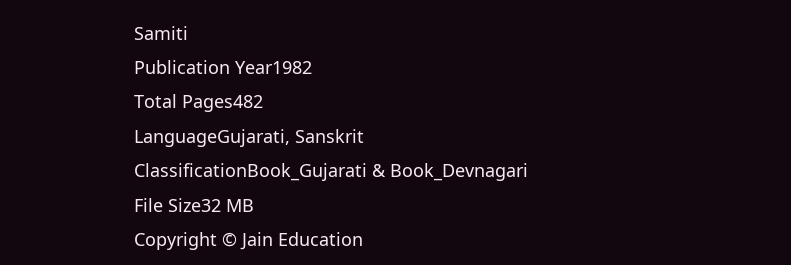Samiti
Publication Year1982
Total Pages482
LanguageGujarati, Sanskrit
ClassificationBook_Gujarati & Book_Devnagari
File Size32 MB
Copyright © Jain Education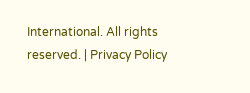International. All rights reserved. | Privacy Policy